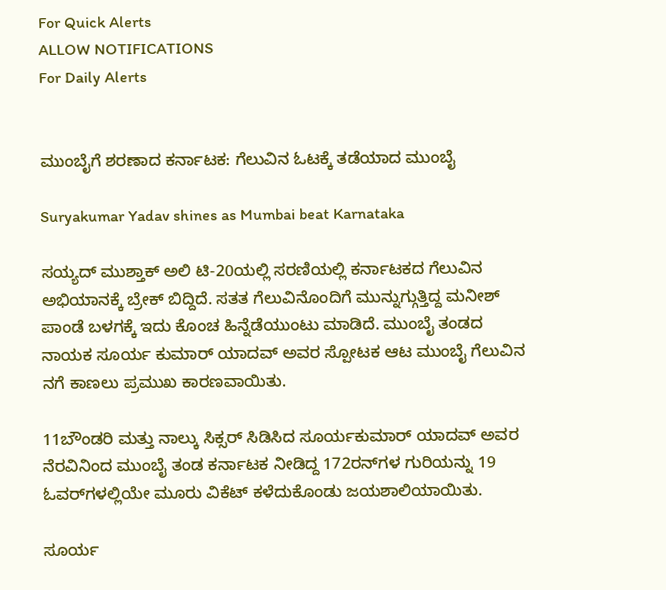For Quick Alerts
ALLOW NOTIFICATIONS
For Daily Alerts


ಮುಂಬೈಗೆ ಶರಣಾದ ಕರ್ನಾಟಕ: ಗೆಲುವಿನ ಓಟಕ್ಕೆ ತಡೆಯಾದ ಮುಂಬೈ

Suryakumar Yadav shines as Mumbai beat Karnataka

ಸಯ್ಯದ್ ಮುಶ್ತಾಕ್ ಅಲಿ ಟಿ-20ಯಲ್ಲಿ ಸರಣಿಯಲ್ಲಿ ಕರ್ನಾಟಕದ ಗೆಲುವಿನ ಅಭಿಯಾನಕ್ಕೆ ಬ್ರೇಕ್ ಬಿದ್ದಿದೆ. ಸತತ ಗೆಲುವಿನೊಂದಿಗೆ ಮುನ್ನುಗ್ಗುತ್ತಿದ್ದ ಮನೀಶ್ ಪಾಂಡೆ ಬಳಗಕ್ಕೆ ಇದು ಕೊಂಚ ಹಿನ್ನೆಡೆಯುಂಟು ಮಾಡಿದೆ. ಮುಂಬೈ ತಂಡದ ನಾಯಕ ಸೂರ್ಯ ಕುಮಾರ್ ಯಾದವ್ ಅವರ ಸ್ಪೋಟಕ ಆಟ ಮುಂಬೈ ಗೆಲುವಿನ ನಗೆ ಕಾಣಲು ಪ್ರಮುಖ ಕಾರಣವಾಯಿತು.

11ಬೌಂಡರಿ ಮತ್ತು ನಾಲ್ಕು ಸಿಕ್ಸರ್ ಸಿಡಿಸಿದ ಸೂರ್ಯಕುಮಾರ್ ಯಾದವ್ ಅವರ ನೆರವಿನಿಂದ ಮುಂಬೈ ತಂಡ ಕರ್ನಾಟಕ ನೀಡಿದ್ದ 172ರನ್‌ಗಳ ಗುರಿಯನ್ನು 19 ಓವರ್‌ಗಳಲ್ಲಿಯೇ ಮೂರು ವಿಕೆಟ್ ಕಳೆದುಕೊಂಡು ಜಯಶಾಲಿಯಾಯಿತು.

ಸೂರ್ಯ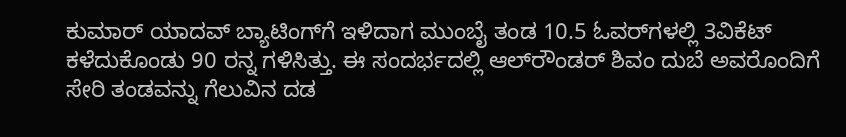ಕುಮಾರ್ ಯಾದವ್ ಬ್ಯಾಟಿಂಗ್‌ಗೆ ಇಳಿದಾಗ ಮುಂಬೈ ತಂಡ 10.5 ಓವರ್‌ಗಳಲ್ಲಿ 3ವಿಕೆಟ್ ಕಳೆದುಕೊಂಡು 90 ರನ್ನ ಗಳಿಸಿತ್ತು. ಈ ಸಂದರ್ಭದಲ್ಲಿ ಆಲ್‌ರೌಂಡರ್ ಶಿವಂ ದುಬೆ ಅವರೊಂದಿಗೆ ಸೇರಿ ತಂಡವನ್ನು ಗೆಲುವಿನ ದಡ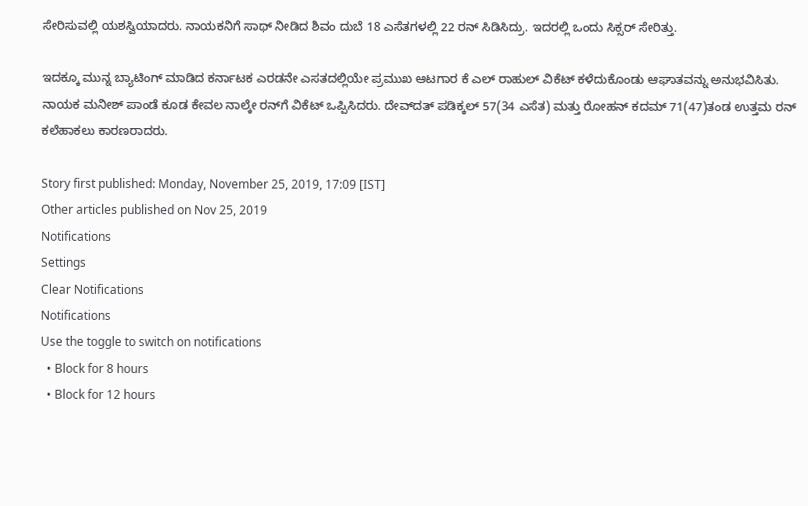ಸೇರಿಸುವಲ್ಲಿ ಯಶಸ್ವಿಯಾದರು. ನಾಯಕನಿಗೆ ಸಾಥ್ ನೀಡಿದ ಶಿವಂ ದುಬೆ 18 ಎಸೆತಗಳಲ್ಲಿ 22 ರನ್ ಸಿಡಿಸಿದ್ರು. ಇದರಲ್ಲಿ ಒಂದು ಸಿಕ್ಸರ್ ಸೇರಿತ್ತು.

ಇದಕ್ಕೂ ಮುನ್ನ ಬ್ಯಾಟಿಂಗ್ ಮಾಡಿದ ಕರ್ನಾಟಕ ಎರಡನೇ ಎಸತದಲ್ಲಿಯೇ ಪ್ರಮುಖ ಆಟಗಾರ ಕೆ ಎಲ್ ರಾಹುಲ್ ವಿಕೆಟ್ ಕಳೆದುಕೊಂಡು ಆಘಾತವನ್ನು ಅನುಭವಿಸಿತು. ನಾಯಕ ಮನೀಶ್ ಪಾಂಡೆ ಕೂಡ ಕೇವಲ ನಾಲ್ಕೇ ರನ್‌ಗೆ ವಿಕೆಟ್‌ ಒಪ್ಪಿಸಿದರು. ದೇವ್‌ದತ್‌ ಪಡಿಕ್ಕಲ್ 57(34 ಎಸೆತ) ಮತ್ತು ರೋಹನ್ ಕದಮ್ 71(47)ತಂಡ ಉತ್ತಮ ರನ್ ಕಲೆಹಾಕಲು ಕಾರಣರಾದರು.

Story first published: Monday, November 25, 2019, 17:09 [IST]
Other articles published on Nov 25, 2019
Notifications
Settings
Clear Notifications
Notifications
Use the toggle to switch on notifications
  • Block for 8 hours
  • Block for 12 hours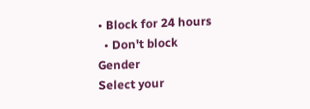• Block for 24 hours
  • Don't block
Gender
Select your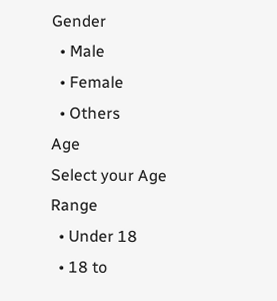Gender
  • Male
  • Female
  • Others
Age
Select your Age Range
  • Under 18
  • 18 to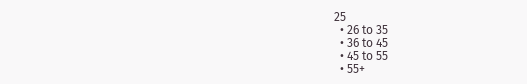25
  • 26 to 35
  • 36 to 45
  • 45 to 55
  • 55+